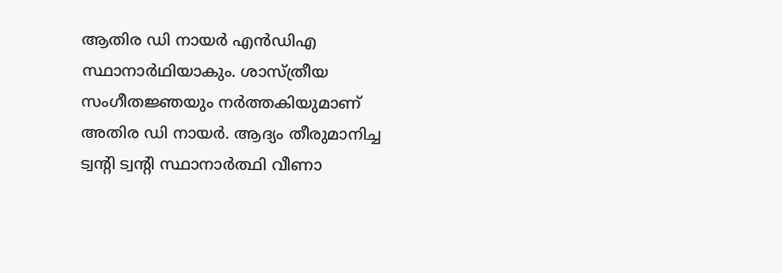ആതിര ഡി നായർ എൻഡിഎ സ്ഥാനാർഥിയാകും. ശാസ്ത്രീയ സംഗീതജ്ഞയും നർത്തകിയുമാണ് അതിര ഡി നായർ. ആദ്യം തീരുമാനിച്ച ട്വന്‍റി ട്വന്‍റി സ്ഥാനാർത്ഥി വീണാ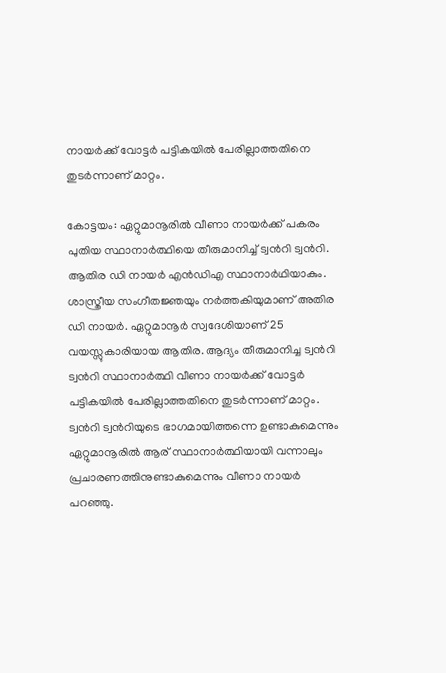നായർക്ക് വോട്ടർ പട്ടികയിൽ പേരില്ലാത്തതിനെ തുടർന്നാണ് മാറ്റം.

കോട്ടയം: ഏറ്റുമാനൂരിൽ വീണാ നായർക്ക് പകരം പുതിയ സ്ഥാനാർത്ഥിയെ തീരുമാനിച്ച് ട്വന്‍റി ട്വന്‍റി. ആതിര ഡി നായർ എൻഡിഎ സ്ഥാനാർഥിയാകും. ശാസ്ത്രീയ സംഗീതജ്ഞയും നർത്തകിയുമാണ് അതിര ഡി നായർ. ഏറ്റുമാനൂർ സ്വദേശിയാണ് 25 വയസ്സുകാരിയായ ആതിര. ആദ്യം തീരുമാനിച്ച ട്വന്‍റി ട്വന്‍റി സ്ഥാനാർത്ഥി വീണാ നായർക്ക് വോട്ടർ പട്ടികയിൽ പേരില്ലാത്തതിനെ തുടർന്നാണ് മാറ്റം. ട്വന്‍റി ട്വന്‍റിയുടെ ഭാഗമായിത്തന്നെ ഉണ്ടാകുമെന്നും ഏറ്റുമാനൂരില്‍ ആര് സ്ഥാനാര്‍ത്ഥിയായി വന്നാലും പ്രചാരണത്തിനുണ്ടാകുമെന്നും വീണാ നായർ പറഞ്ഞു.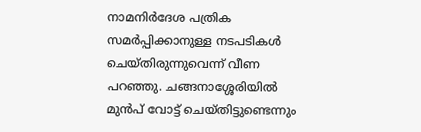നാമനിർദേശ പത്രിക സമർപ്പിക്കാനുള്ള നടപടികൾ ചെയ്തിരുന്നുവെന്ന് വീണ പറഞ്ഞു. ചങ്ങനാശ്ശേരിയിൽ മുൻപ് വോട്ട് ചെയ്തിട്ടുണ്ടെന്നും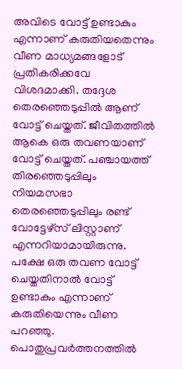അവിടെ വോട്ട് ഉണ്ടാകും എന്നാണ് കരുതിയതെന്നും വീണ മാധ്യമങ്ങളോട് പ്രതികരിക്കവേ വിശദമാക്കി. തദ്ദേശ തെരഞ്ഞെടുപ്പിൽ ആണ് വോട്ട് ചെയ്തത്. ജീവിതത്തിൽ ആകെ ഒരു തവണയാണ് വോട്ട് ചെയ്തത്. പഞ്ചായത്ത്‌ തിരഞ്ഞെടുപ്പിലും നിയമസഭാ തെരഞ്ഞെടുപ്പിലും രണ്ട് വോട്ടേഴ്സ് ലിസ്റ്റാണ് എന്നറിയാമായിരുന്നു. പക്ഷേ ഒരു തവണ വോട്ട് ചെയ്തതിനാൽ വോട്ട് ഉണ്ടാകും എന്നാണ് കരുതിയെന്നും വീണ പറഞ്ഞു. പൊതുപ്രവർത്തനത്തിൽ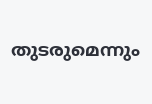തുടരുമെന്നും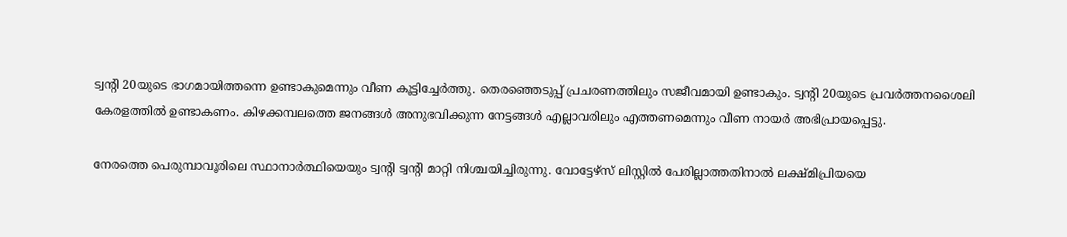ട്വന്റി 20യുടെ ഭാഗമായിത്തന്നെ ഉണ്ടാകുമെന്നും വീണ കൂട്ടിച്ചേർത്തു. തെരഞ്ഞെടുപ്പ് പ്രചരണത്തിലും സജീവമായി ഉണ്ടാകും. ട്വന്റി 20യുടെ പ്രവർത്തനശൈലി കേരളത്തിൽ ഉണ്ടാകണം. കിഴക്കമ്പലത്തെ ജനങ്ങൾ അനുഭവിക്കുന്ന നേട്ടങ്ങൾ എല്ലാവരിലും എത്തണമെന്നും വീണ നായർ അഭിപ്രായപ്പെട്ടു.

നേരത്തെ പെരുമ്പാവൂരിലെ സ്ഥാനാർത്ഥിയെയും ട്വന്‍റി ട്വന്‍റി മാറ്റി നിശ്ചയിച്ചിരുന്നു. വോട്ടേഴ്സ് ലിസ്റ്റിൽ പേരില്ലാത്തതിനാൽ ലക്ഷ്മിപ്രിയയെ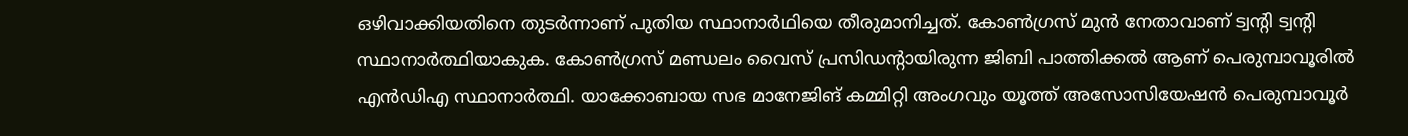ഒഴിവാക്കിയതിനെ തുടർന്നാണ് പുതിയ സ്ഥാനാർഥിയെ തീരുമാനിച്ചത്. കോൺഗ്രസ് മുൻ നേതാവാണ് ട്വന്‍റി ട്വന്‍റി സ്ഥാനാർത്ഥിയാകുക. കോൺഗ്രസ് മണ്ഡലം വൈസ് പ്രസിഡന്‍റായിരുന്ന ജിബി പാത്തിക്കൽ ആണ് പെരുമ്പാവൂരിൽ എൻഡിഎ സ്ഥാനാർത്ഥി. യാക്കോബായ സഭ മാനേജിങ് കമ്മിറ്റി അംഗവും യൂത്ത് അസോസിയേഷൻ പെരുമ്പാവൂർ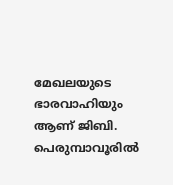മേഖലയുടെ ഭാരവാഹിയും ആണ് ജിബി. പെരുമ്പാവൂരിൽ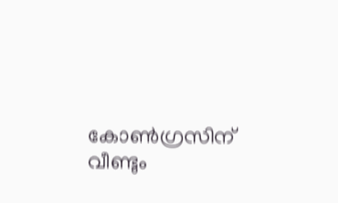കോൺഗ്രസിന് വീണ്ടും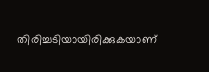തിരിച്ചടിയായിരിക്കുകയാണ്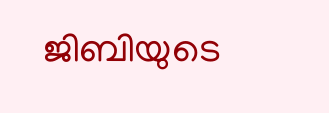ജിബിയുടെ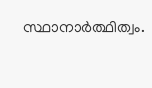സ്ഥാനാർത്ഥിത്വം.